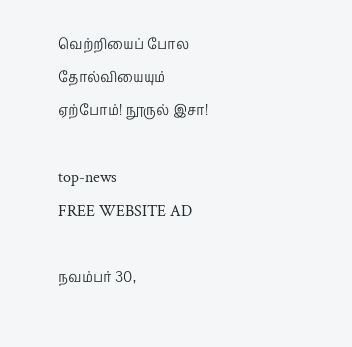வெற்றியைப் போல தோல்வியையும் ஏற்போம்! நூருல் இசா!

top-news
FREE WEBSITE AD

நவம்பர் 30,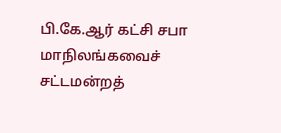பி.கே.ஆர் கட்சி சபா மாநிலங்கவைச் சட்டமன்றத்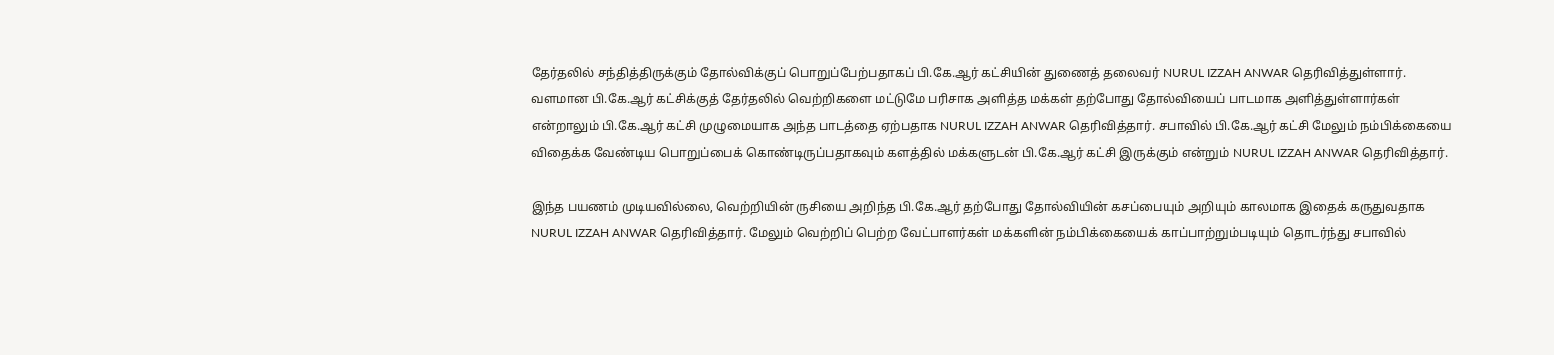தேர்தலில் சந்தித்திருக்கும் தோல்விக்குப் பொறுப்பேற்பதாகப் பி.கே.ஆர் கட்சியின் துணைத் தலைவர் NURUL IZZAH ANWAR தெரிவித்துள்ளார். வளமான பி.கே.ஆர் கட்சிக்குத் தேர்தலில் வெற்றிகளை மட்டுமே பரிசாக அளித்த மக்கள் தற்போது தோல்வியைப் பாடமாக அளித்துள்ளார்கள் என்றாலும் பி.கே.ஆர் கட்சி முழுமையாக அந்த பாடத்தை ஏற்பதாக NURUL IZZAH ANWAR தெரிவித்தார். சபாவில் பி.கே.ஆர் கட்சி மேலும் நம்பிக்கையை விதைக்க வேண்டிய பொறுப்பைக் கொண்டிருப்பதாகவும் களத்தில் மக்களுடன் பி.கே.ஆர் கட்சி இருக்கும் என்றும் NURUL IZZAH ANWAR தெரிவித்தார்.

இந்த பயணம் முடியவில்லை, வெற்றியின் ருசியை அறிந்த பி.கே.ஆர் தற்போது தோல்வியின் கசப்பையும் அறியும் காலமாக இதைக் கருதுவதாக NURUL IZZAH ANWAR தெரிவித்தார். மேலும் வெற்றிப் பெற்ற வேட்பாளர்கள் மக்களின் நம்பிக்கையைக் காப்பாற்றும்படியும் தொடர்ந்து சபாவில்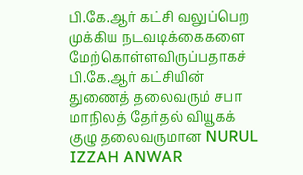பி.கே.ஆர் கட்சி வலுப்பெற முக்கிய நடவடிக்கைகளை மேற்கொள்ளவிருப்பதாகச் பி.கே.ஆர் கட்சியின் துணைத் தலைவரும் சபா மாநிலத் தேர்தல் வியூகக் குழு தலைவருமான NURUL IZZAH ANWAR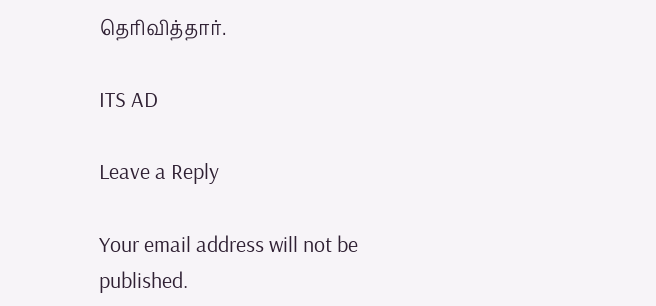தெரிவித்தார்.

ITS AD

Leave a Reply

Your email address will not be published.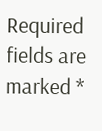Required fields are marked *